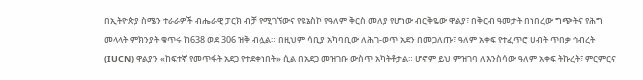በኢትዮጵያ ስሜን ተራራዎች ብሔራዊ ፓርክ ብቻ የሚገኘውና የዩኔስኮ የዓለም ቅርስ መለያ የሆነው ብርቅዬው ዋልያ፣ በቅርብ ዓመታት በነበረው ግጭትና የሕግ መላላት ምክንያት ቁጥሩ ከ638 ወደ 306 ዝቅ ብሏል። በዚህም ሳቢያ አካባቢው ለሕገ-ወጥ አደን በመጋለጡ፣ ዓለም አቀፍ የተፈጥሮ ሀብት ጥበቃ ኅብረት (IUCN) ዋልያን «ከፍተኛ የመጥፋት አደጋ የተደቀነበት» ሲል በአደጋ መዝገቡ ውስጥ አካትቶታል። ሆኖም ይህ ምዝገባ ለእንስሳው ዓለም አቀፍ ትኩረት፣ ምርምርና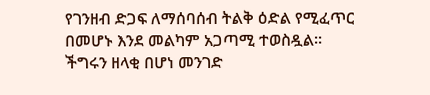የገንዘብ ድጋፍ ለማሰባሰብ ትልቅ ዕድል የሚፈጥር በመሆኑ እንደ መልካም አጋጣሚ ተወስዷል።
ችግሩን ዘላቂ በሆነ መንገድ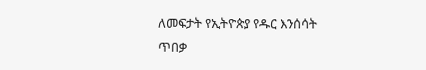ለመፍታት የኢትዮጵያ የዱር እንሰሳት ጥበቃ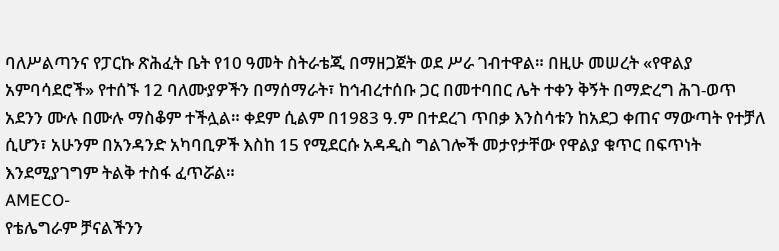ባለሥልጣንና የፓርኩ ጽሕፈት ቤት የ10 ዓመት ስትራቴጂ በማዘጋጀት ወደ ሥራ ገብተዋል። በዚሁ መሠረት «የዋልያ አምባሳደሮች» የተሰኙ 12 ባለሙያዎችን በማሰማራት፣ ከኅብረተሰቡ ጋር በመተባበር ሌት ተቀን ቅኝት በማድረግ ሕገ-ወጥ አደንን ሙሉ በሙሉ ማስቆም ተችሏል። ቀደም ሲልም በ1983 ዓ.ም በተደረገ ጥበቃ እንስሳቱን ከአደጋ ቀጠና ማውጣት የተቻለ ሲሆን፣ አሁንም በአንዳንድ አካባቢዎች እስከ 15 የሚደርሱ አዳዲስ ግልገሎች መታየታቸው የዋልያ ቁጥር በፍጥነት እንደሚያገግም ትልቅ ተስፋ ፈጥሯል።
AMECO-
የቴሌግራም ቻናልችንን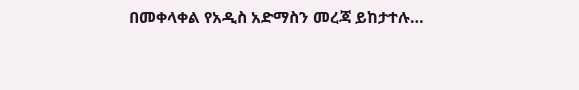በመቀላቀል የአዲስ አድማስን መረጃ ይከታተሉ…